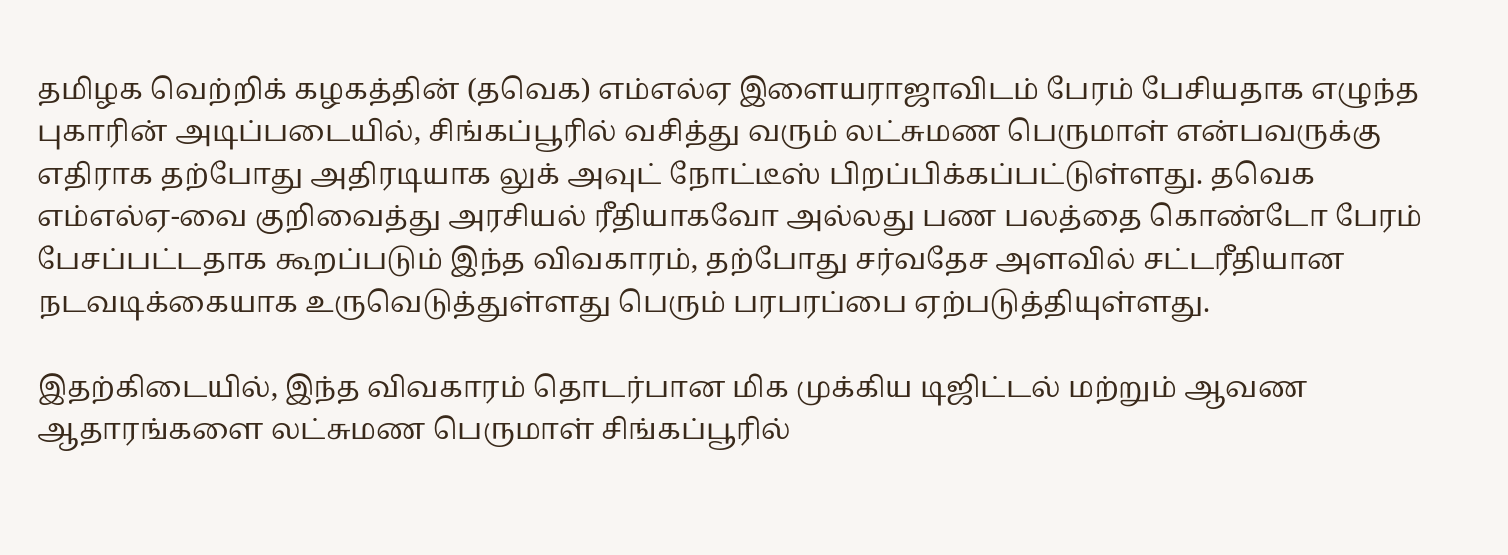தமிழக வெற்றிக் கழகத்தின் (தவெக) எம்எல்ஏ இளையராஜாவிடம் பேரம் பேசியதாக எழுந்த புகாரின் அடிப்படையில், சிங்கப்பூரில் வசித்து வரும் லட்சுமண பெருமாள் என்பவருக்கு எதிராக தற்போது அதிரடியாக லுக் அவுட் நோட்டீஸ் பிறப்பிக்கப்பட்டுள்ளது. தவெக எம்எல்ஏ-வை குறிவைத்து அரசியல் ரீதியாகவோ அல்லது பண பலத்தை கொண்டோ பேரம் பேசப்பட்டதாக கூறப்படும் இந்த விவகாரம், தற்போது சர்வதேச அளவில் சட்டரீதியான நடவடிக்கையாக உருவெடுத்துள்ளது பெரும் பரபரப்பை ஏற்படுத்தியுள்ளது.

இதற்கிடையில், இந்த விவகாரம் தொடர்பான மிக முக்கிய டிஜிட்டல் மற்றும் ஆவண ஆதாரங்களை லட்சுமண பெருமாள் சிங்கப்பூரில்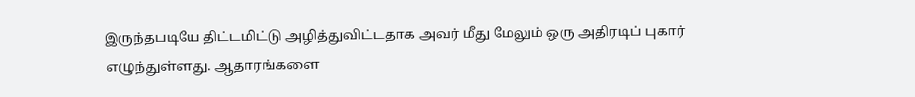இருந்தபடியே திட்டமிட்டு அழித்துவிட்டதாக அவர் மீது மேலும் ஒரு அதிரடிப் புகார் எழுந்துள்ளது. ஆதாரங்களை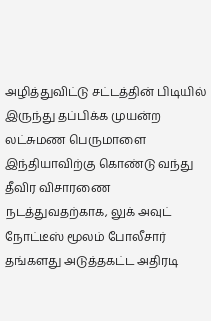அழித்துவிட்டு சட்டத்தின் பிடியில் இருந்து தப்பிக்க முயன்ற லட்சுமண பெருமாளை இந்தியாவிற்கு கொண்டு வந்து தீவிர விசாரணை நடத்துவதற்காக, லுக் அவுட் நோட்டீஸ் மூலம் போலீசார் தங்களது அடுத்தகட்ட அதிரடி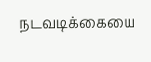நடவடிக்கையை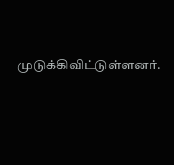முடுக்கிவிட்டுள்ளனர்.